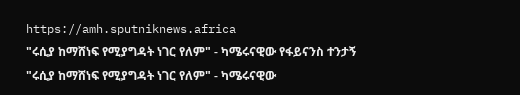https://amh.sputniknews.africa
"ሩሲያ ከማሸነፍ የሚያግዳት ነገር የለም" - ካሜሩናዊው የፋይናንስ ተንታኝ
"ሩሲያ ከማሸነፍ የሚያግዳት ነገር የለም" - ካሜሩናዊው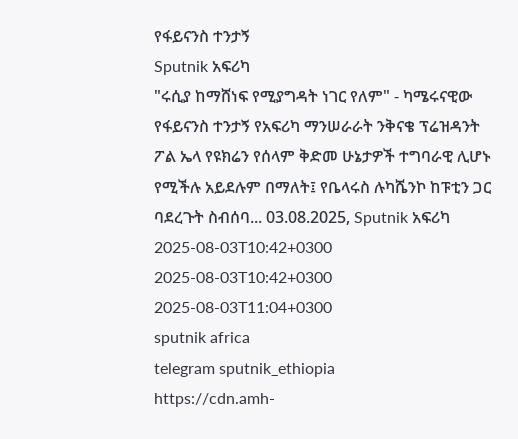የፋይናንስ ተንታኝ
Sputnik አፍሪካ
"ሩሲያ ከማሸነፍ የሚያግዳት ነገር የለም" - ካሜሩናዊው የፋይናንስ ተንታኝ የአፍሪካ ማንሠራራት ንቅናቄ ፕሬዝዳንት ፖል ኤላ የዩክሬን የሰላም ቅድመ ሁኔታዎች ተግባራዊ ሊሆኑ የሚችሉ አይደሉም በማለት፤ የቤላሩስ ሉካሼንኮ ከፑቲን ጋር ባደረጉት ስብሰባ... 03.08.2025, Sputnik አፍሪካ
2025-08-03T10:42+0300
2025-08-03T10:42+0300
2025-08-03T11:04+0300
sputnik africa
telegram sputnik_ethiopia
https://cdn.amh-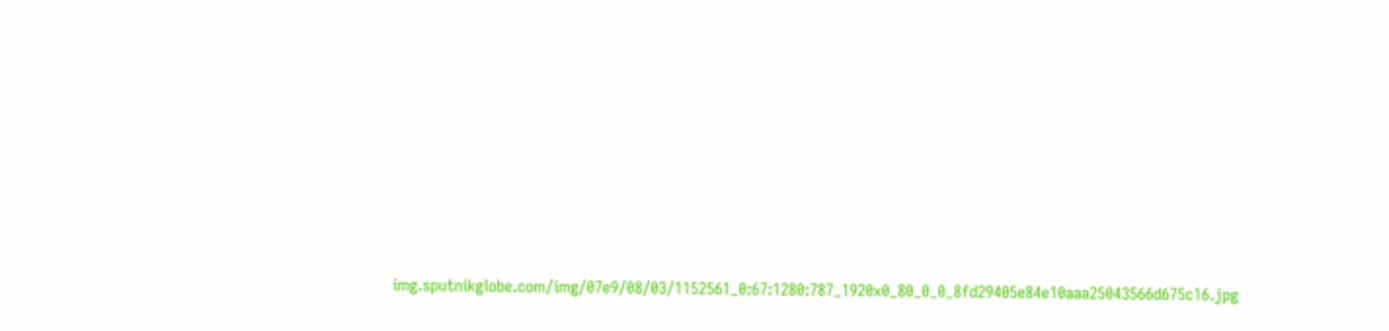img.sputnikglobe.com/img/07e9/08/03/1152561_0:67:1280:787_1920x0_80_0_0_8fd29405e84e10aaa25043566d675c16.jpg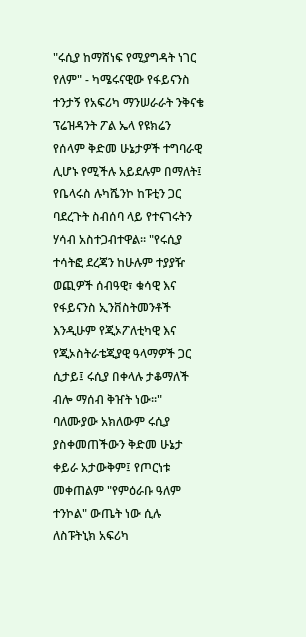"ሩሲያ ከማሸነፍ የሚያግዳት ነገር የለም" - ካሜሩናዊው የፋይናንስ ተንታኝ የአፍሪካ ማንሠራራት ንቅናቄ ፕሬዝዳንት ፖል ኤላ የዩክሬን የሰላም ቅድመ ሁኔታዎች ተግባራዊ ሊሆኑ የሚችሉ አይደሉም በማለት፤ የቤላሩስ ሉካሼንኮ ከፑቲን ጋር ባደረጉት ስብሰባ ላይ የተናገሩትን ሃሳብ አስተጋብተዋል። "የሩሲያ ተሳትፎ ደረጃን ከሁሉም ተያያዥ ወጪዎች ሰብዓዊ፣ ቁሳዊ እና የፋይናንስ ኢንቨስትመንቶች እንዲሁም የጂኦፖለቲካዊ እና የጂኦስትራቴጂያዊ ዓላማዎች ጋር ሲታይ፤ ሩሲያ በቀላሉ ታቆማለች ብሎ ማሰብ ቅዠት ነው።" ባለሙያው አክለውም ሩሲያ ያስቀመጠችውን ቅድመ ሁኔታ ቀይራ አታውቅም፤ የጦርነቱ መቀጠልም "የምዕራቡ ዓለም ተንኮል" ውጤት ነው ሲሉ ለስፑትኒክ አፍሪካ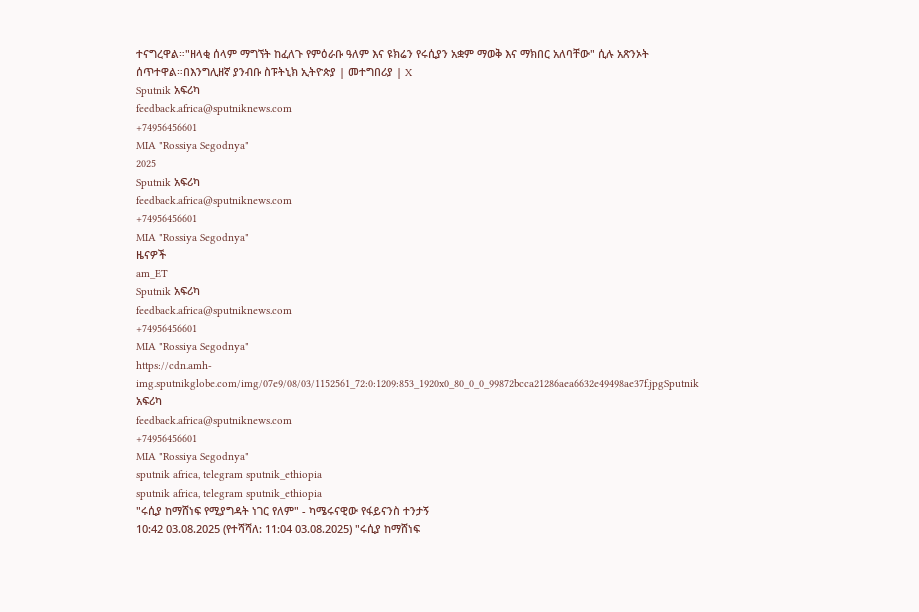ተናግረዋል።"ዘላቂ ሰላም ማግኘት ከፈለጉ የምዕራቡ ዓለም እና ዩክሬን የሩሲያን አቋም ማወቅ እና ማክበር አለባቸው" ሲሉ አጽንኦት ሰጥተዋል።በእንግሊዘኛ ያንብቡ ስፑትኒክ ኢትዮጵያ | መተግበሪያ | X
Sputnik አፍሪካ
feedback.africa@sputniknews.com
+74956456601
MIA "Rossiya Segodnya"
2025
Sputnik አፍሪካ
feedback.africa@sputniknews.com
+74956456601
MIA "Rossiya Segodnya"
ዜናዎች
am_ET
Sputnik አፍሪካ
feedback.africa@sputniknews.com
+74956456601
MIA "Rossiya Segodnya"
https://cdn.amh-img.sputnikglobe.com/img/07e9/08/03/1152561_72:0:1209:853_1920x0_80_0_0_99872bcca21286aea6632e49498ae37f.jpgSputnik አፍሪካ
feedback.africa@sputniknews.com
+74956456601
MIA "Rossiya Segodnya"
sputnik africa, telegram sputnik_ethiopia
sputnik africa, telegram sputnik_ethiopia
"ሩሲያ ከማሸነፍ የሚያግዳት ነገር የለም" - ካሜሩናዊው የፋይናንስ ተንታኝ
10:42 03.08.2025 (የተሻሻለ: 11:04 03.08.2025) "ሩሲያ ከማሸነፍ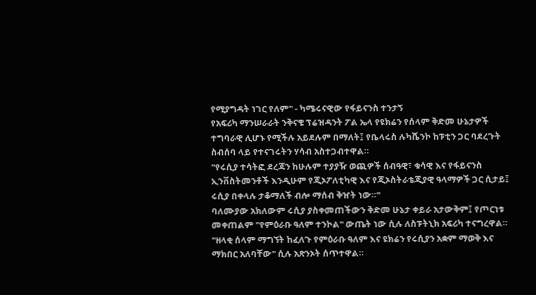የሚያግዳት ነገር የለም" - ካሜሩናዊው የፋይናንስ ተንታኝ
የአፍሪካ ማንሠራራት ንቅናቄ ፕሬዝዳንት ፖል ኤላ የዩክሬን የሰላም ቅድመ ሁኔታዎች ተግባራዊ ሊሆኑ የሚችሉ አይደሉም በማለት፤ የቤላሩስ ሉካሼንኮ ከፑቲን ጋር ባደረጉት ስብሰባ ላይ የተናገሩትን ሃሳብ አስተጋብተዋል።
"የሩሲያ ተሳትፎ ደረጃን ከሁሉም ተያያዥ ወጪዎች ሰብዓዊ፣ ቁሳዊ እና የፋይናንስ ኢንቨስትመንቶች እንዲሁም የጂኦፖለቲካዊ እና የጂኦስትራቴጂያዊ ዓላማዎች ጋር ሲታይ፤ ሩሲያ በቀላሉ ታቆማለች ብሎ ማሰብ ቅዠት ነው።"
ባለሙያው አክለውም ሩሲያ ያስቀመጠችውን ቅድመ ሁኔታ ቀይራ አታውቅም፤ የጦርነቱ መቀጠልም "የምዕራቡ ዓለም ተንኮል" ውጤት ነው ሲሉ ለስፑትኒክ አፍሪካ ተናግረዋል።
"ዘላቂ ሰላም ማግኘት ከፈለጉ የምዕራቡ ዓለም እና ዩክሬን የሩሲያን አቋም ማወቅ እና ማክበር አለባቸው" ሲሉ አጽንኦት ሰጥተዋል።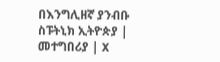በእንግሊዘኛ ያንብቡ
ስፑትኒክ ኢትዮጵያ | መተግበሪያ | X